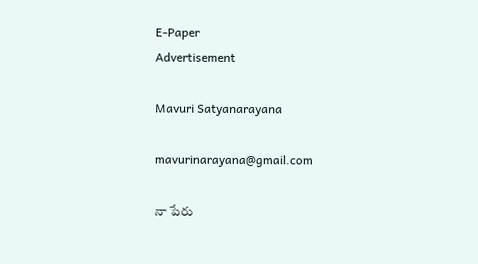E-Paper
Advertisement

Mavuri Satyanarayana

mavurinarayana@gmail.com

నా పేరు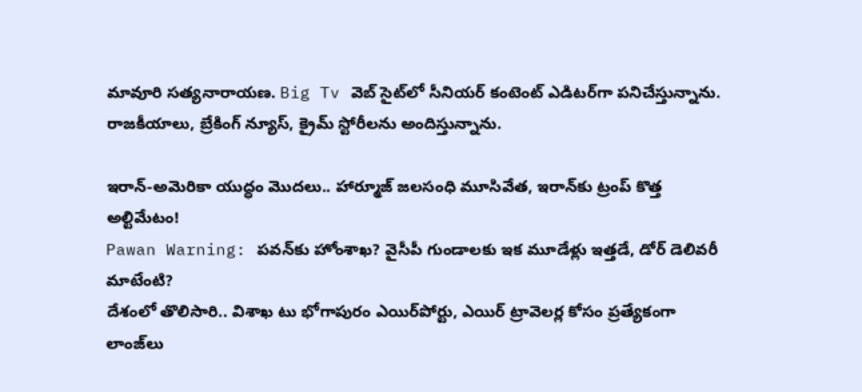మావూరి సత్యనారాయణ. Big Tv వెబ్ సైట్‌లో సీనియర్ కంటెంట్ ఎడిటర్‌గా పనిచేస్తున్నాను. రాజకీయాలు, బ్రేకింగ్ న్యూస్, క్రైమ్ స్టోరీలను అందిస్తున్నాను.

ఇరాన్-అమెరికా యుద్ధం మొదలు.. హార్మూజ్‌ జలసంధి మూసివేత, ఇరాన్‌కు ట్రంప్ కొత్త అల్టిమేటం!
Pawan Warning: పవన్‌కు హోంశాఖ? వైసీపీ గుండాలకు ఇక మూడేళ్లు ఇత్తడే, డోర్ డెలివరీ మాటేంటి?
దేశంలో తొలిసారి.. విశాఖ టు భోగాపురం ఎయిర్‌పోర్టు, ఎయిర్ ట్రావెలర్ల కోసం ప్రత్యేకంగా లాంజ్‌లు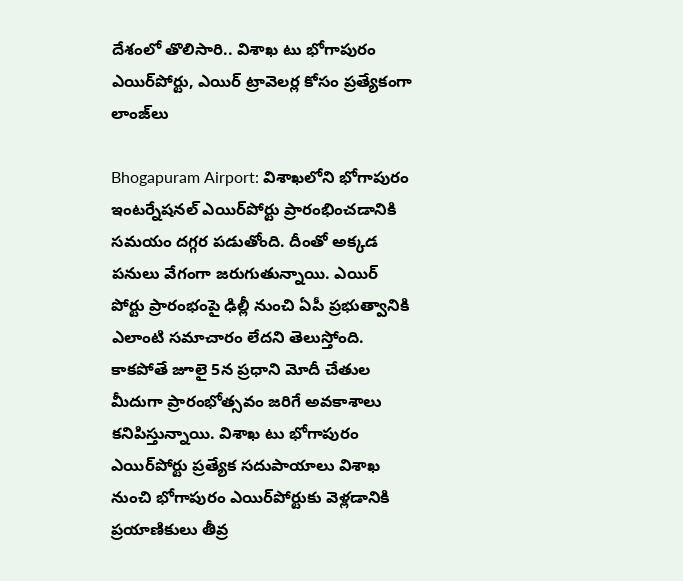దేశంలో తొలిసారి.. విశాఖ టు భోగాపురం ఎయిర్‌పోర్టు, ఎయిర్ ట్రావెలర్ల కోసం ప్రత్యేకంగా లాంజ్‌లు

Bhogapuram Airport: విశాఖలోని భోగాపురం ఇంటర్నేషనల్ ఎయిర్‌పోర్టు ప్రారంభించడానికి సమయం దగ్గర పడుతోంది. దీంతో అక్కడ పనులు వేగంగా జరుగుతున్నాయి. ఎయిర్ పోర్టు ప్రారంభంపై ఢిల్లీ నుంచి ఏపీ ప్రభుత్వానికి ఎలాంటి సమాచారం లేదని తెలుస్తోంది. కాకపోతే జూలై 5న ప్రధాని మోదీ చేతుల మీదుగా ప్రారంభోత్సవం జరిగే అవకాశాలు కనిపిస్తున్నాయి. విశాఖ టు భోగాపురం ఎయిర్‌పోర్టు ప్రత్యేక సదుపాయాలు విశాఖ నుంచి భోగాపురం ఎయిర్‌పోర్టుకు వెళ్లడానికి ప్రయాణికులు తీవ్ర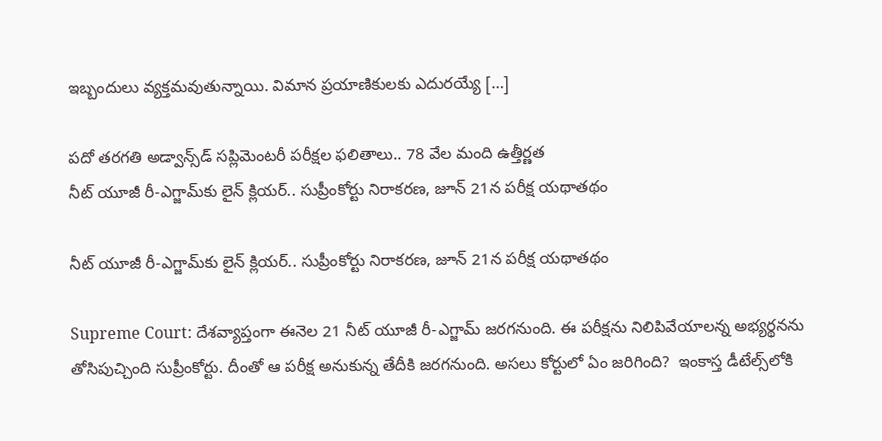ఇబ్బందులు వ్యక్తమవుతున్నాయి. విమాన ప్రయాణికులకు ఎదురయ్యే […]

పదో తరగతి అడ్వాన్స్‌డ్‌ సప్లిమెంటరీ పరీక్షల ఫలితాలు.. 78 వేల మంది ఉత్తీర్ణత
నీట్ యూజీ రీ-ఎగ్జామ్‌కు లైన్‌ క్లియర్‌.. సుప్రీంకోర్టు నిరాకరణ, జూన్‌ 21న పరీక్ష యథాతథం

నీట్ యూజీ రీ-ఎగ్జామ్‌కు లైన్‌ క్లియర్‌.. సుప్రీంకోర్టు నిరాకరణ, జూన్‌ 21న పరీక్ష యథాతథం

Supreme Court: దేశవ్యాప్తంగా ఈనెల 21 నీట్ యూజీ రీ-ఎగ్జామ్‌ జరగనుంది. ఈ పరీక్షను నిలిపివేయాలన్న అభ్యర్థనను తోసిపుచ్చింది సుప్రీంకోర్టు. దీంతో ఆ పరీక్ష అనుకున్న తేదీకి జరగనుంది. అసలు కోర్టులో ఏం జరిగింది?  ఇంకాస్త డీటేల్స్‌లోకి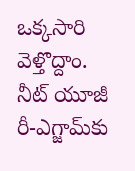ఒక్కసారి వెళ్తొద్దాం. నీట్ యూజీ రీ-ఎగ్జామ్‌కు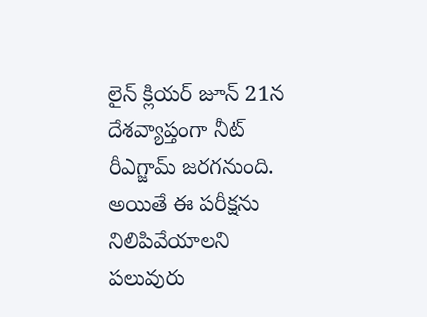లైన్‌ క్లియర్‌ జూన్ 21న దేశవ్యాప్తంగా నీట్ రీఎగ్జామ్ జరగనుంది. అయితే ఈ పరీక్షను నిలిపివేయాలని పలువురు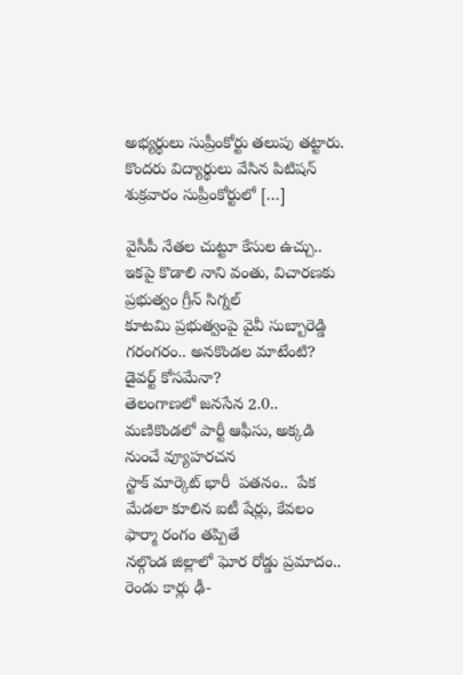అభ్యర్థులు సుప్రీంకోర్టు తలుపు తట్టారు. కొందరు విద్యార్థులు వేసిన పిటిషన్‌ శుక్రవారం సుప్రీంకోర్టులో […]

వైసీపీ నేతల చుట్టూ కేసుల ఉచ్చు.. ఇకపై కొడాలి నాని వంతు, విచారణకు ప్రభుత్వం గ్రీన్ సిగ్నల్
కూటమి ప్రభుత్వంపై వైవీ సుబ్బారెడ్డి గరంగరం.. అనకొండల మాటేంటి?  డైవర్ట్ కోసమేనా?
తెలంగాణలో జనసేన 2.0.. మణికొండలో పార్టీ ఆఫీసు, అక్కడి నుంచే వ్యూహరచన
స్టాక్ మార్కెట్‌ భారీ  పతనం..  పేక మేడలా కూలిన ఐటీ షేర్లు, కేవలం ఫార్మా రంగం తప్పితే
నల్గొండ జిల్లాలో ఘోర రోడ్డు ప్రమాదం.. రెండు కార్లు ఢీ-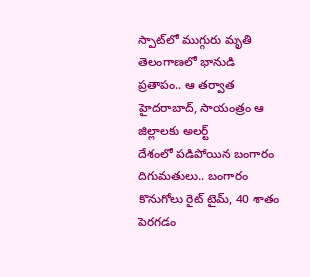స్పాట్‌లో ముగ్గురు మృతి
తెలంగాణలో భానుడి ప్రతాపం.. ఆ తర్వాత హైదరాబాద్, సాయంత్రం ఆ జిల్లాలకు అలర్ట్
దేశంలో పడిపోయిన బంగారం దిగుమతులు.. బంగారం కొనుగోలు రైట్ టైమ్, 40 శాతం పెరగడం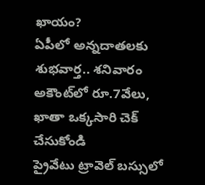ఖాయం?
ఏపీలో అన్నదాతలకు శుభవార్త.. శనివారం అకౌంట్‌లో రూ.7వేలు, ఖాతా ఒక్కసారి చెక్ చేసుకోండి
ప్రైవేటు ట్రావెల్ బస్సులో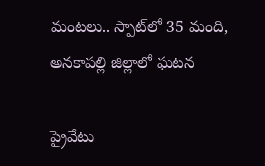మంటలు.. స్పాట్‌లో 35 మంది, అనకాపల్లి జిల్లాలో ఘటన

ప్రైవేటు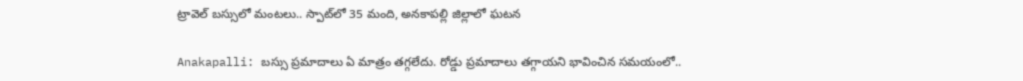ట్రావెల్ బస్సులో మంటలు.. స్పాట్‌లో 35 మంది, అనకాపల్లి జిల్లాలో ఘటన

Anakapalli: బస్సు ప్రమాదాలు ఏ మాత్రం తగ్గలేదు. రోడ్డు ప్రమాదాలు తగ్గాయని భావించిన సమయంలో..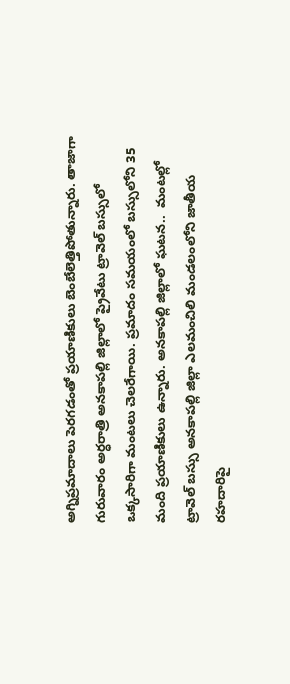అగ్నిప్రమాదాలు పెరగడంతో ప్రయాణికులు బెంబేలెత్తిపోతున్నారు. తాజాగా గురువారం అర్ధరాత్రి అనకాపల్లి జిల్లాలో ప్రైవేటు ట్రావెల్ బస్సులో ఒక్కసారిగా మంటలు చెలరేగాయి. ప్రమాదం సమయంలో బస్సులోని 35 మంది ప్రయాణికులు ఉన్నారు. అనకాపల్లి జిల్లాలో ఘటన..  మంటల్లో ట్రావెల్ బస్సు అనకాపల్లి జిల్లా ఎలమంచిలి మండలంలోని జాతీయ రహదారిపై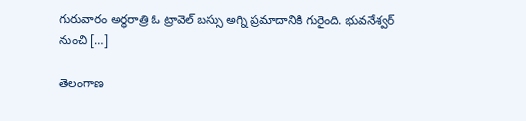గురువారం అర్ధరాత్రి ఓ ట్రావెల్ బస్సు అగ్ని ప్రమాదానికి గురైంది. భువనేశ్వర్ నుంచి […]

తెలంగాణ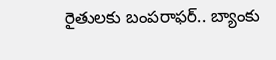రైతులకు బంపరాఫర్.. బ్యాంకు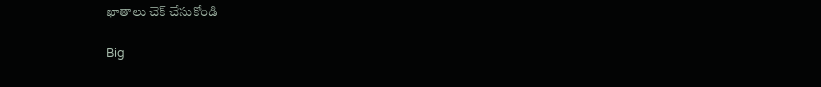ఖాతాలు చెక్ చేసుకోండి

Big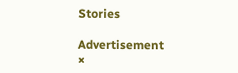Stories

Advertisement
×